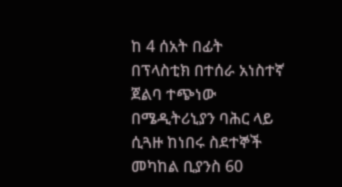ከ 4 ሰአት በፊት
በፕላስቲክ በተሰራ አነስተኛ ጀልባ ተጭነው በሜዲትሪኒያን ባሕር ላይ ሲጓዙ ከነበሩ ስደተኞች መካከል ቢያንስ 60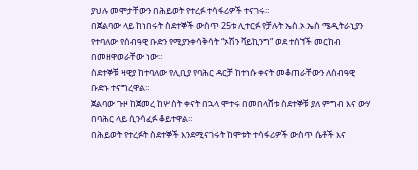ያህሉ መሞታቸውን በሕይወት የተረፉ ተሳፋሪዎች ተናገሩ።
በጀልባው ላይ ከነበሩት ስደተኞች ውስጥ 25ቱ ሊተርፉ የቻሉት ኤስ.ኦ.ኤስ ሜዲትራኒያን የተባለው የሰብዓዊ ቡድን የሚያንቀሳቅሳት “ኦሽን ቫይኪንግ” ወደ ተሰኘች መርከብ በመዘዋወራቸው ነው።
ስደተኞቹ ዛዊያ ከተባለው የሊቢያ የባሕር ዳርቻ ከተነሱ ቀናት መቆጠራቸውን ለሰብዓዊ ቡድኑ ተናግረዋል።
ጀልባው ጉዞ ከጀመረ ከሦስት ቀናት በኋላ ሞተሩ በመበላሸቱ ስደተኞቹ ያለ ምግብ እና ውሃ በባሕር ላይ ሲንሳፈፉ ቆይተዋል።
በሕይወት የተረፉት ስደተኞች እንደሚናገሩት ከሞቱት ተሳፋሪዎች ውስጥ ሴቶች እና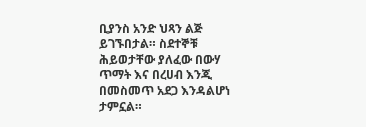ቢያንስ አንድ ህጻን ልጅ ይገኙበታል። ስደተኞቹ ሕይወታቸው ያለፈው በውሃ ጥማት እና በረሀብ እንጂ በመስመጥ አደጋ እንዳልሆነ ታምኗል።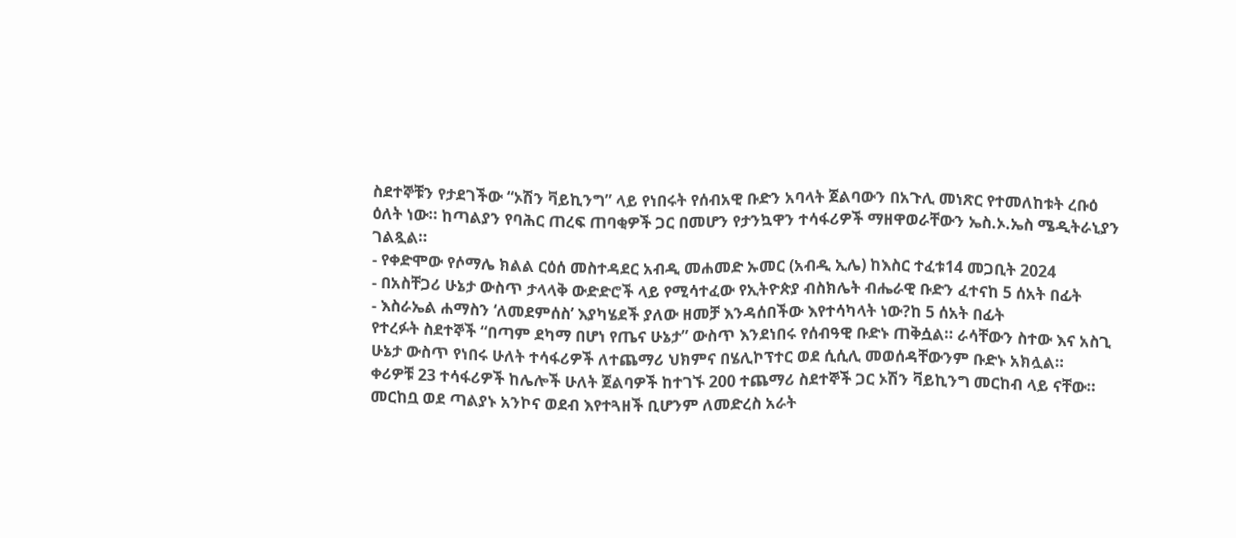ስደተኞቹን የታደገችው “ኦሽን ቫይኪንግ” ላይ የነበሩት የሰብአዊ ቡድን አባላት ጀልባውን በአጉሊ መነጽር የተመለከቱት ረቡዕ ዕለት ነው። ከጣልያን የባሕር ጠረፍ ጠባቂዎች ጋር በመሆን የታንኳዋን ተሳፋሪዎች ማዘዋወራቸውን ኤስ.ኦ.ኤስ ሜዲትራኒያን ገልጿል።
- የቀድሞው የሶማሌ ክልል ርዕሰ መስተዳደር አብዲ መሐመድ ኡመር (አብዲ ኢሌ) ከእስር ተፈቱ14 መጋቢት 2024
- በአስቸጋሪ ሁኔታ ውስጥ ታላላቅ ውድድሮች ላይ የሚሳተፈው የኢትዮጵያ ብስክሌት ብሔራዊ ቡድን ፈተናከ 5 ሰአት በፊት
- እስራኤል ሐማስን ‘ለመደምሰስ’ እያካሄደች ያለው ዘመቻ እንዳሰበችው እየተሳካላት ነው?ከ 5 ሰአት በፊት
የተረፉት ስደተኞች “በጣም ደካማ በሆነ የጤና ሁኔታ” ውስጥ እንደነበሩ የሰብዓዊ ቡድኑ ጠቅሷል። ራሳቸውን ስተው እና አስጊ ሁኔታ ውስጥ የነበሩ ሁለት ተሳፋሪዎች ለተጨማሪ ህክምና በሄሊኮፕተር ወደ ሲሲሊ መወሰዳቸውንም ቡድኑ አክሏል።
ቀሪዎቹ 23 ተሳፋሪዎች ከሌሎች ሁለት ጀልባዎች ከተገኙ 200 ተጨማሪ ስደተኞች ጋር ኦሽን ቫይኪንግ መርከብ ላይ ናቸው። መርከቧ ወደ ጣልያኑ አንኮና ወደብ እየተጓዘች ቢሆንም ለመድረስ አራት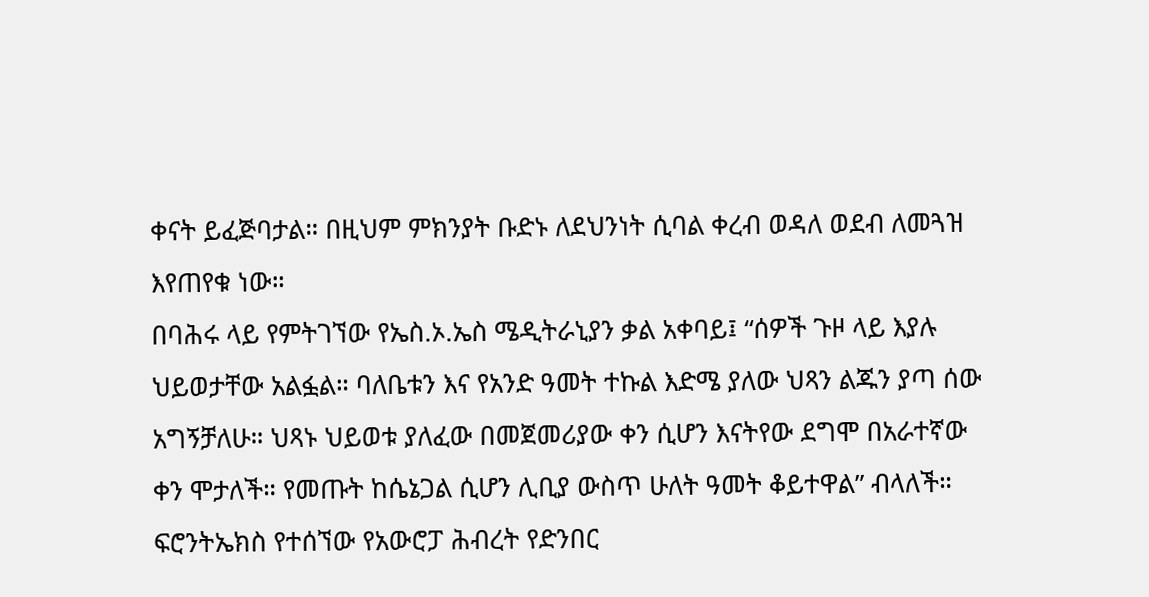ቀናት ይፈጅባታል። በዚህም ምክንያት ቡድኑ ለደህንነት ሲባል ቀረብ ወዳለ ወደብ ለመጓዝ እየጠየቁ ነው።
በባሕሩ ላይ የምትገኘው የኤስ.ኦ.ኤስ ሜዲትራኒያን ቃል አቀባይ፤ “ሰዎች ጉዞ ላይ እያሉ ህይወታቸው አልፏል። ባለቤቱን እና የአንድ ዓመት ተኩል እድሜ ያለው ህጻን ልጁን ያጣ ሰው አግኝቻለሁ። ህጻኑ ህይወቱ ያለፈው በመጀመሪያው ቀን ሲሆን እናትየው ደግሞ በአራተኛው ቀን ሞታለች። የመጡት ከሴኔጋል ሲሆን ሊቢያ ውስጥ ሁለት ዓመት ቆይተዋል” ብላለች።
ፍሮንትኤክስ የተሰኘው የአውሮፓ ሕብረት የድንበር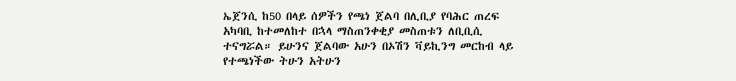ኤጀንሲ ከ50 በላይ ሰዎችን የጫነ ጀልባ በሊቢያ የባሕር ጠረፍ አካባቢ ከተመለከተ በኋላ ማስጠንቀቂያ መስጠቱን ለቢቢሲ ተናግሯል። ይሁንና ጀልባው አሁን በኦሽን ቫይኪንግ መርከብ ላይ የተጫነችው ትሁን አትሁን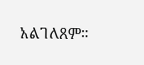አልገለጸም።